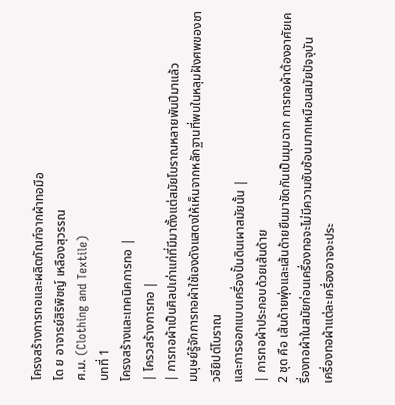โครงสร้างการทอและผลิตภัณฑ์จากผ้าทอมือ
โด ย อาจารย์สิริพิชญ์ เหลืองสุวรรณ
ศ.ม. (Clothing and Textile)
บทที่ 1
โครงสร้างและเทคนิคการทอ |
| โครวสร้างการทอ |
| การทอผ้าเป็นศิลปเก่าแก่ที่มีมาตั้งแต่สมัยโบราณหลายพันปีมาแล้ว
มนุษย์รู้จักการทอผ้าใช้เองดังแสดงให้เห็นจากหลักฐานที่พบในหลุมฝังศพของชาวอียิปต์โบราณ
และการออกแบบเครื่องปั้นดินเผาสมัยนั้น |
| การทอผ้าประกอบด้วยเส้นด้าย
2 ชุด คือ เส้นด้ายพุ่งและเส้นด้ายยืนมาขัดกันเป็นมุมฉาก การทอผ้าต้องอาศัยเครื่องทอผ้าในสมัยก่อนเครื่องทอจะไม่มีความซับซ้อนมากเหมือนสมัยปัจจุบัน
เครื่องทอผ้าแต่ละเครื่องอาจจะประ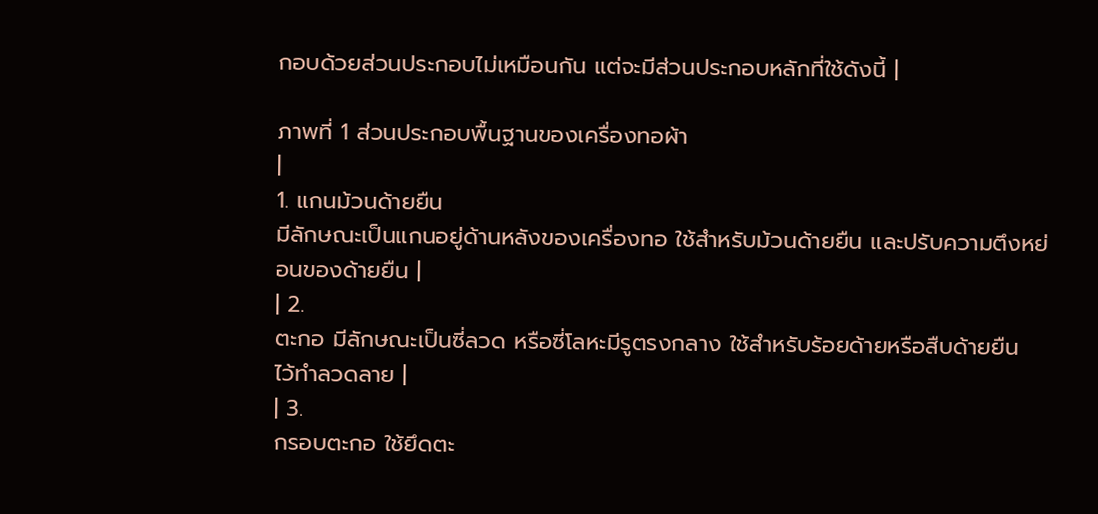กอบด้วยส่วนประกอบไม่เหมือนกัน แต่จะมีส่วนประกอบหลักที่ใช้ดังนี้ |

ภาพที่ 1 ส่วนประกอบพื้นฐานของเครื่องทอผ้า
|
1. แกนม้วนด้ายยืน
มีลักษณะเป็นแกนอยู่ด้านหลังของเครื่องทอ ใช้สำหรับม้วนด้ายยืน และปรับความตึงหย่อนของด้ายยืน |
| 2.
ตะกอ มีลักษณะเป็นซี่ลวด หรือซี่โลหะมีรูตรงกลาง ใช้สำหรับร้อยด้ายหรือสืบด้ายยืน
ไว้ทำลวดลาย |
| 3.
กรอบตะกอ ใช้ยึดตะ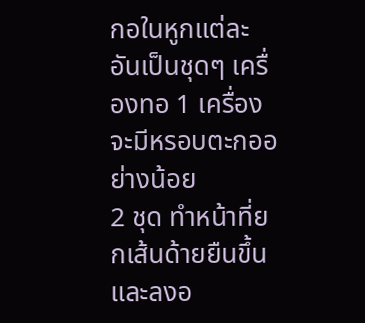กอในหูกแต่ละอันเป็นชุดๆ เครื่องทอ 1 เครื่องจะมีหรอบตะกออย่างน้อย
2 ชุด ทำหน้าที่ยกเส้นด้ายยืนขึ้นและลงอ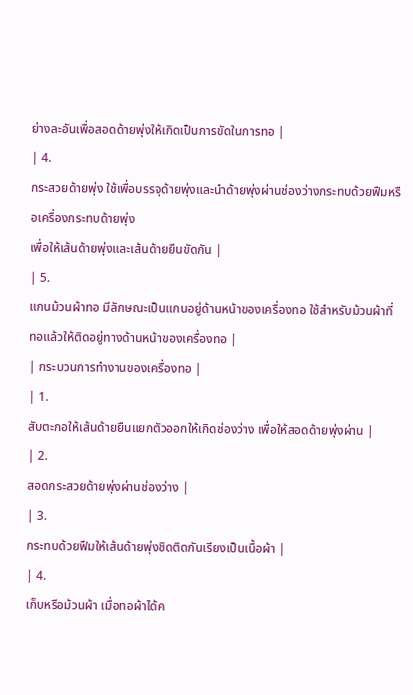ย่างละอันเพื่อสอดด้ายพุ่งให้เกิดเป็นการขัดในการทอ |
| 4.
กระสวยด้ายพุ่ง ใช้เพื่อบรรจุด้ายพุ่งและนำด้ายพุ่งผ่านช่องว่างกระทบด้วยฟืมหรือเครื่องกระทบด้ายพุ่ง
เพื่อให้เส้นด้ายพุ่งและเส้นด้ายยืนขัดกัน |
| 5.
แกนม้วนผ้าทอ มีลักษณะเป็นแกนอยู่ด้านหน้าของเครื่องทอ ใช้สำหรับม้วนผ้าที่ทอแล้วให้ติดอยู่ทางด้านหน้าของเครื่องทอ |
| กระบวนการทำงานของเครื่องทอ |
| 1.
สับตะกอให้เส้นด้ายยืนแยกตัวออกให้เกิดช่องว่าง เพื่อให้สอดด้ายพุ่งผ่าน |
| 2.
สอดกระสวยด้ายพุ่งผ่านช่องว่าง |
| 3.
กระทบด้วยฟืมให้เส้นด้ายพุ่งชิดติดกันเรียงเป็นเนื้อผ้า |
| 4.
เก็บหรือม้วนผ้า เมื่อทอผ้าได้ค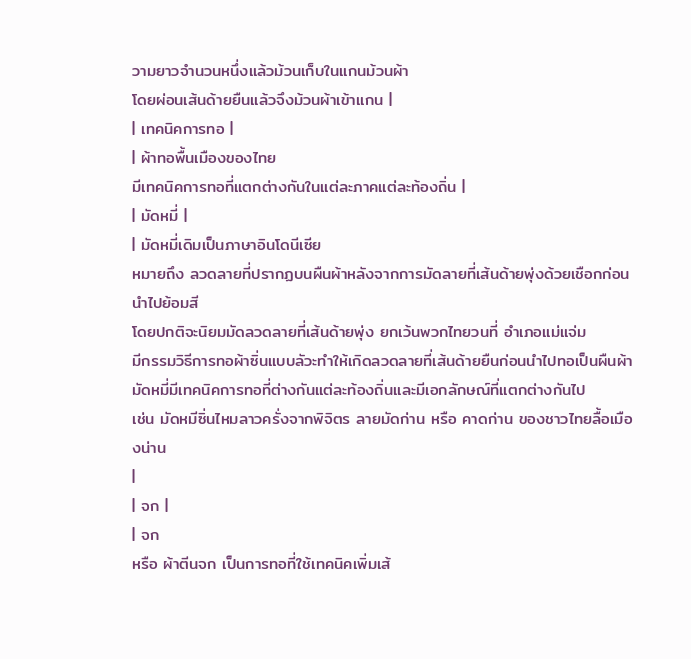วามยาวจำนวนหนึ่งแล้วม้วนเก็บในแกนม้วนผ้า
โดยผ่อนเส้นด้ายยืนแล้วจึงม้วนผ้าเข้าแกน |
| เทคนิคการทอ |
| ผ้าทอพื้นเมืองของไทย
มีเทคนิคการทอที่แตกต่างกันในแต่ละภาคแต่ละท้องถิ่น |
| มัดหมี่ |
| มัดหมี่เดิมเป็นภาษาอินโดนีเซีย
หมายถึง ลวดลายที่ปรากฏบนผืนผ้าหลังจากการมัดลายที่เส้นด้ายพุ่งด้วยเชือกก่อนนำไปย้อมสี
โดยปกติจะนิยมมัดลวดลายที่เส้นด้ายพุ่ง ยกเว้นพวกไทยวนที่ อำเภอแม่แจ่ม
มีกรรมวิธีการทอผ้าซิ่นแบบลัวะทำให้เกิดลวดลายที่เส้นด้ายยืนก่อนนำไปทอเป็นผืนผ้า
มัดหมี่มีเทคนิคการทอที่ต่างกันแต่ละท้องถิ่นและมีเอกลักษณ์ที่แตกต่างกันไป
เช่น มัดหมีซิ่นไหมลาวครั่งจากพิจิตร ลายมัดก่าน หรือ คาดก่าน ของชาวไทยลื้อเมืองน่าน
|
| จก |
| จก
หรือ ผ้าตีนจก เป็นการทอที่ใช้เทคนิคเพิ่มเส้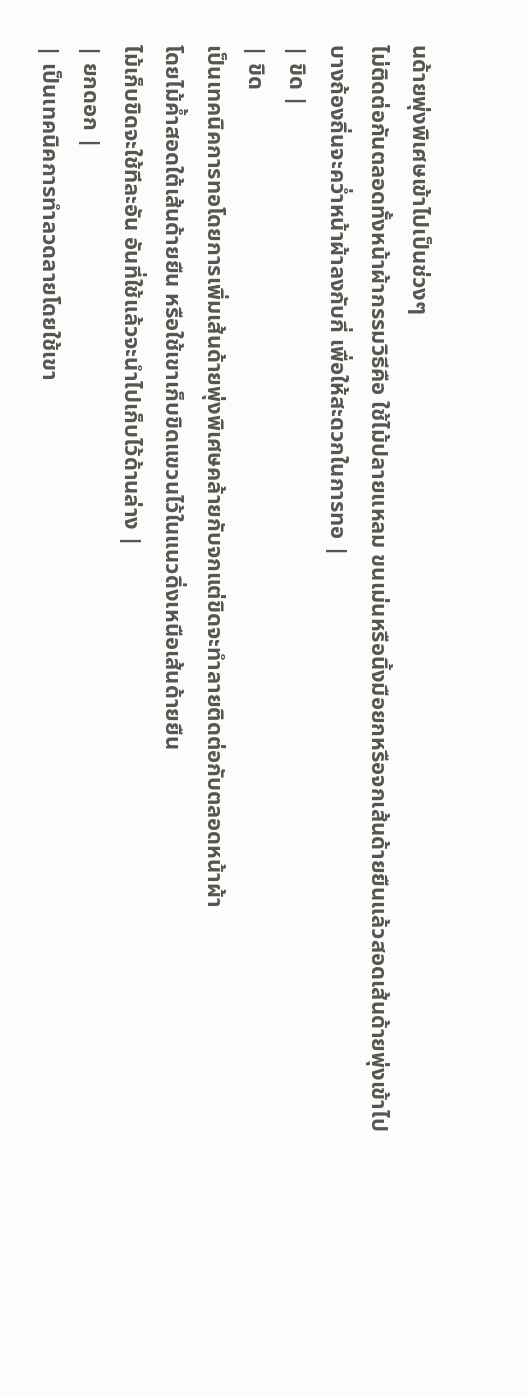นด้ายพุ่งพิเศษเข้าไปเป็นช่วงๆ
ไม่ติดต่อกันตลอดทั้งหน้าผ้ากรรมวิธีคือ ใช้ไม้ปลายแหลม ขนเม่นหรือนิ้งมือยกหรือจกเส้นด้ายยืนแล้วสอดเส้นด้ายพุ่งเข้าไป
บางถ้องถิ่นจะคว่ำหน้าผ้าลงกับกี่ เพื่อให้สะดวกในการทอ |
| ขิด |
| ขิด
เป็นเทคนิคการทอโดยการเพิ่มเส้นด้ายพุ่งพิเศษคล้ายกับจกแต่ขิดจะทำลายติดต่อกับตลอดหน้าผ้า
โดยไม้ค้ำสอดใต้เส้นด้ายยืน หรือใช้เขาเก็บขิดแขวนไว้ในแนวดิ่งเหนือเส้นด้ายยืน
ไม้เก็บขิดจะใช้ทีละอัน อันที่ใช้แล้วจะนำไปเก็บไว้ด้านล่าง |
| ยกดอก |
| เป็นเทคนิคการทำลวดลายโดยใช้เขา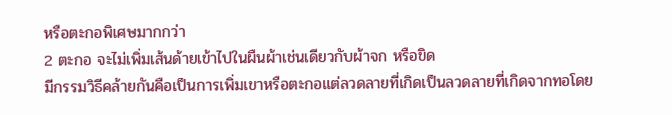หรือตะกอพิเศษมากกว่า
2 ตะกอ จะไม่เพิ่มเส้นด้ายเข้าไปในผืนผ้าเช่นเดียวกับผ้าจก หรือขิด
มีกรรมวิธีคล้ายกันคือเป็นการเพิ่มเขาหรือตะกอแต่ลวดลายที่เกิดเป็นลวดลายที่เกิดจากทอโดย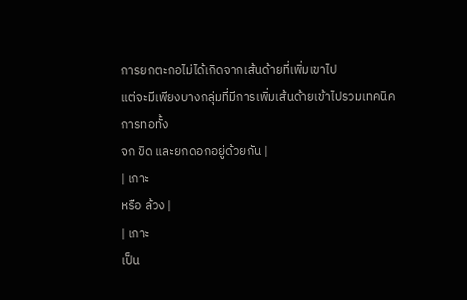การยกตะกอไม่ได้เกิดจากเส้นด้ายที่เพิ่มเขาไป
แต่จะมีเพียงบางกลุ่มที่มีการเพิ่มเส้นด้ายเข้าไปรวมเทคนิคการทอทั้ง
จก ขิด และยกดอกอยู่ด้วยกัน |
| เกาะ
หรือ ล้วง |
| เกาะ
เป็น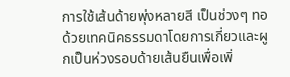การใช้เส้นด้ายพุ่งหลายสี เป็นช่วงๆ ทอด้วยเทคนิคธรรมดาโดยการเกี่ยวและผูกเป็นห่วงรอบด้ายเส้นยืนเพื่อเพิ่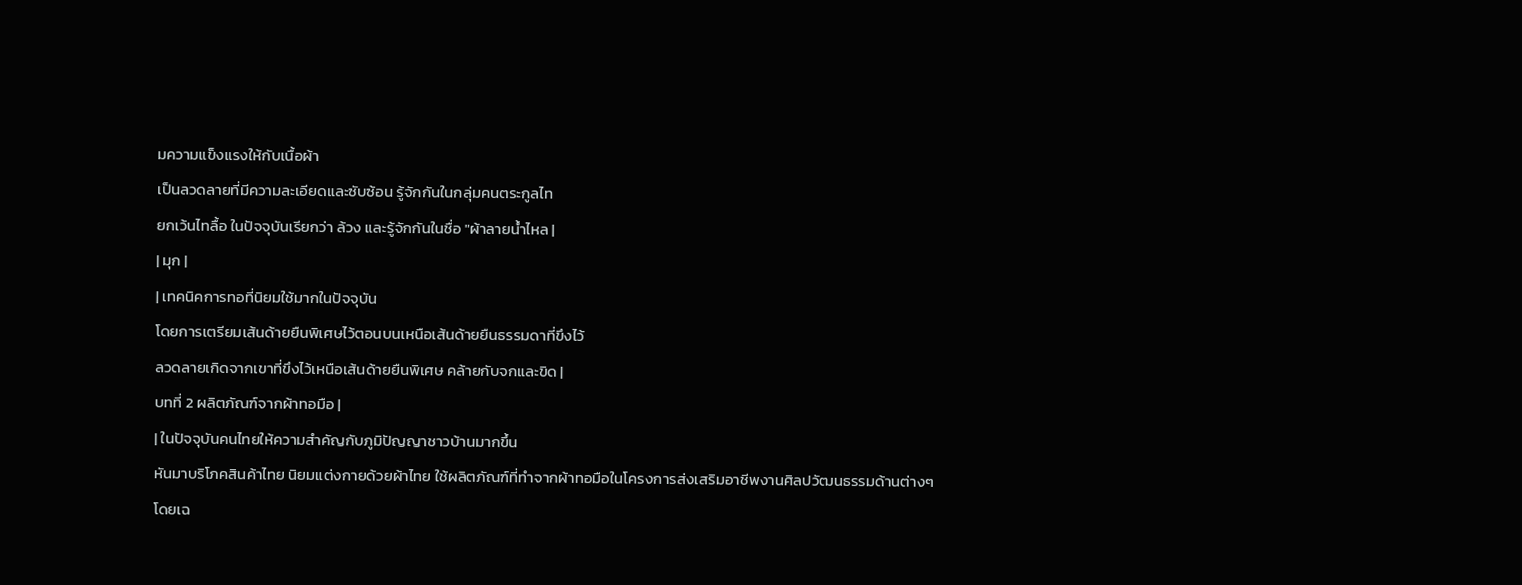มความแข็งแรงให้กับเนื้อผ้า
เป็นลวดลายที่มีความละเอียดและซับซ้อน รู้จักกันในกลุ่มคนตระกูลไท
ยกเว้นไทลื้อ ในปัจจุบันเรียกว่า ล้วง และรู้จักกันในชื่อ "ผ้าลายน้ำไหล |
| มุก |
| เทคนิคการทอที่นิยมใช้มากในปัจจุบัน
โดยการเตรียมเส้นด้ายยืนพิเศษไว้ตอนบนเหนือเส้นด้ายยืนธรรมดาที่ขึงไว้
ลวดลายเกิดจากเขาที่ขึงไว้เหนือเส้นด้ายยืนพิเศษ คล้ายกับจกและขิด |
บทที่ 2 ผลิตภัณฑ์จากผ้าทอมือ |
| ในปัจจุบันคนไทยให้ความสำคัญกับภูมิปัญญาชาวบ้านมากขึ้น
หันมาบริโภคสินค้าไทย นิยมแต่งกายด้วยผ้าไทย ใช้ผลิตภัณฑ์ที่ทำจากผ้าทอมือในโครงการส่งเสริมอาชีพงานศิลปวัฒนธรรมด้านต่างๆ
โดยเฉ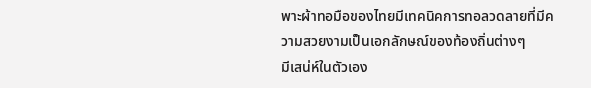พาะผ้าทอมือของไทยมีเทคนิคการทอลวดลายที่มีความสวยงามเป็นเอกลักษณ์ของท้องถิ่นต่างๆ
มีเสน่ห์ในตัวเอง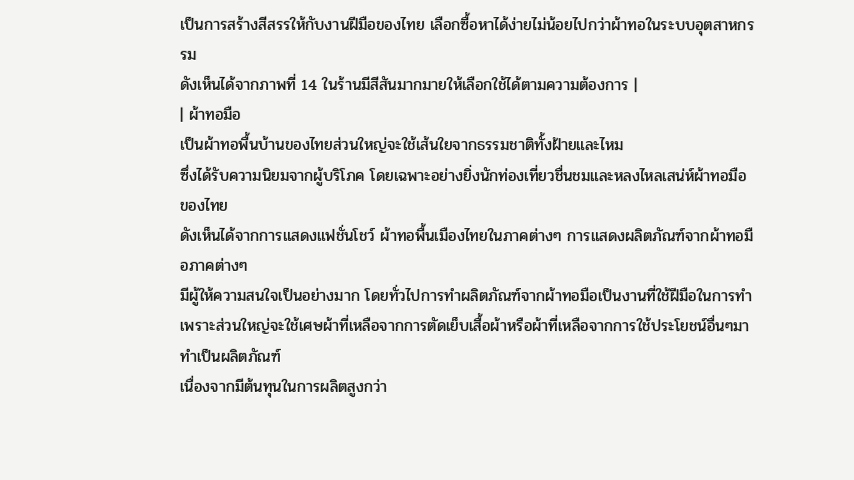เป็นการสร้างสีสรรให้กับงานฝีมือของไทย เลือกซื้อหาได้ง่ายไม่น้อยไปกว่าผ้าทอในระบบอุตสาหกรรม
ดังเห็นได้จากภาพที่ 14 ในร้านมีสีสันมากมายให้เลือกใช้ได้ตามความต้องการ |
| ผ้าทอมือ
เป็นผ้าทอพื้นบ้านของไทยส่วนใหญ่จะใช้เส้นใยจากธรรมชาติทั้งฝ้ายและไหม
ซึ่งได้รับความนิยมจากผู้บริโภค โดยเฉพาะอย่างยิ่งนักท่องเที่ยวชื่นชมและหลงไหลเสน่ห์ผ้าทอมือของไทย
ดังเห็นได้จากการแสดงแฟชั่นโชว์ ผ้าทอพื้นเมืองไทยในภาคต่างๆ การแสดงผลิตภัณฑ์จากผ้าทอมือภาคต่างๆ
มีผู้ให้ความสนใจเป็นอย่างมาก โดยทั่วไปการทำผลิตภัณฑ์จากผ้าทอมือเป็นงานที่ใช้ฝีมือในการทำ
เพราะส่วนใหญ่จะใช้เศษผ้าที่เหลือจากการตัดเย็บเสื้อผ้าหรือผ้าที่เหลือจากการใช้ประโยชน์อื่นๆมาทำเป็นผลิตภัณฑ์
เนื่องจากมีต้นทุนในการผลิตสูงกว่า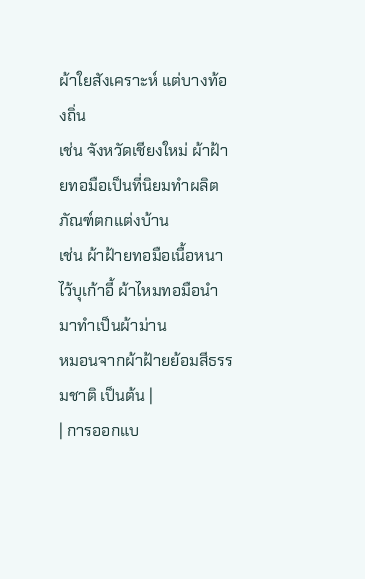ผ้าใยสังเคราะห์ แต่บางท้องถิ่น
เช่น จังหวัดเชียงใหม่ ผ้าฝ้ายทอมือเป็นที่นิยมทำผลิตภัณฑ์ตกแต่งบ้าน
เช่น ผ้าฝ้ายทอมือเนื้อหนาไว้บุเก้าอี้ ผ้าไหมทอมือนำมาทำเป็นผ้าม่าน
หมอนจากผ้าฝ้ายย้อมสีธรรมชาติ เป็นต้น |
| การออกแบ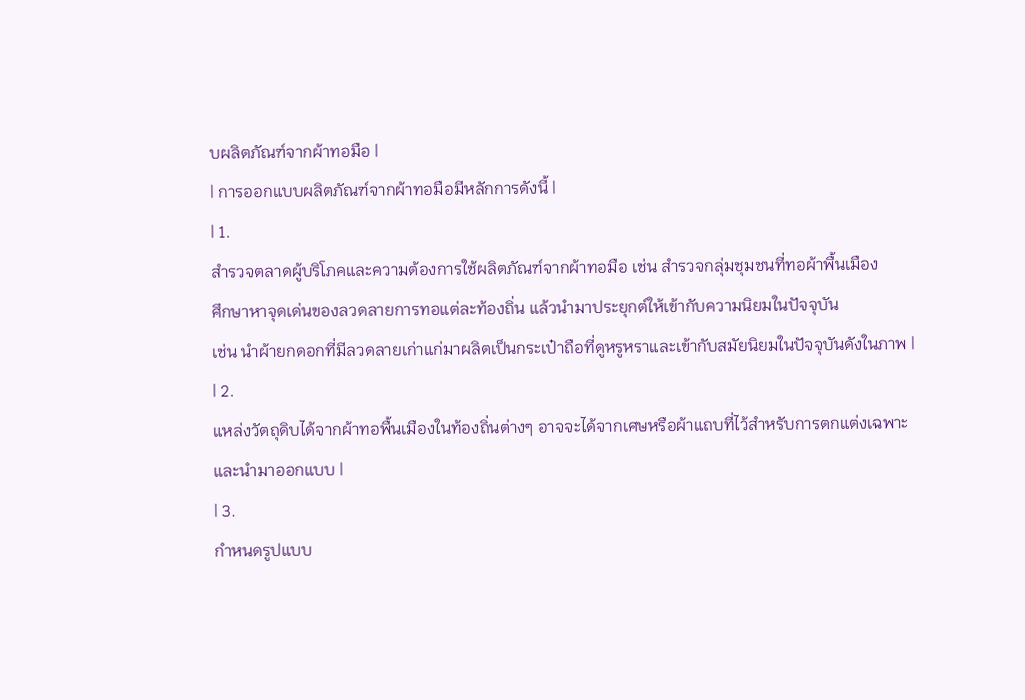บผลิตภัณฑ์จากผ้าทอมือ |
| การออกแบบผลิตภัณฑ์จากผ้าทอมือมีหลักการดังนี้ |
| 1.
สำรวจตลาดผู้บริโภคและความต้องการใช้ผลิตภัณฑ์จากผ้าทอมือ เช่น สำรวจกลุ่มชุมชนที่ทอผ้าพื้นเมือง
ศึกษาหาจุดเด่นของลวดลายการทอแต่ละท้องถิ่น แล้วนำมาประยุกต์ให้เข้ากับความนิยมในปัจจุบัน
เช่น นำผ้ายกดอกที่มีลวดลายเก่าแก่มาผลิตเป็นกระเป๋าถือที่ดูหรูหราและเข้ากับสมัยนิยมในปัจจุบันดังในภาพ |
| 2.
แหล่งวัตถุดิบได้จากผ้าทอพื้นเมืองในท้องถิ่นต่างๆ อาจจะได้จากเศษหรือผ้าแถบที่ไว้สำหรับการตกแต่งเฉพาะ
และนำมาออกแบบ |
| 3.
กำหนดรูปแบบ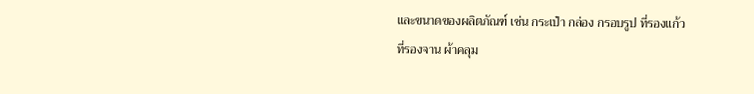และขนาดของผลิตภัณฑ์ เช่น กระเป๋า กล่อง กรอบรูป ที่รองแก้ว
ที่รองจาน ผ้าคลุม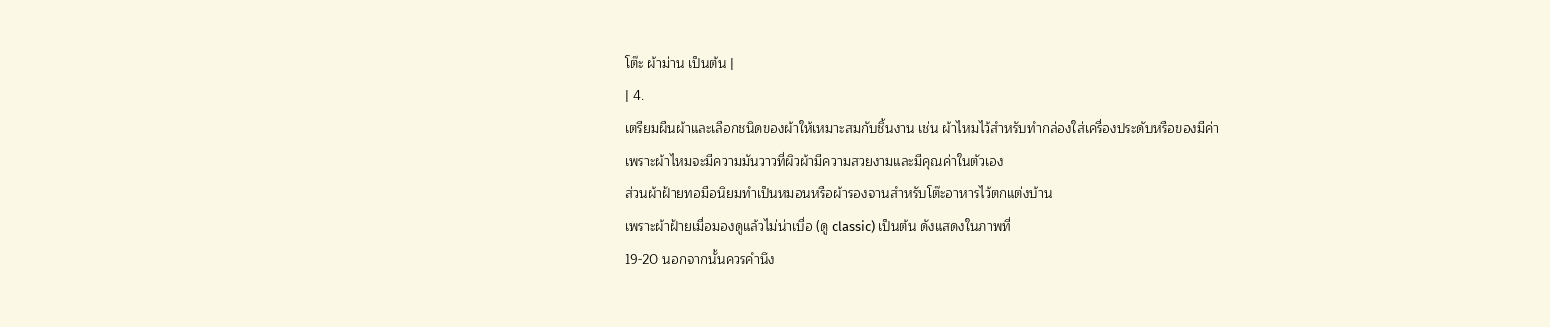โต๊ะ ผ้าม่าน เป็นต้น |
| 4.
เตรียมผืนผ้าและเลือกชนิดของผ้าให้เหมาะสมกับชิ้นงาน เช่น ผ้าไหมไว้สำหรับทำกล่องใส่เครื่องประดับหรือของมีค่า
เพราะผ้าไหมจะมีความมันวาวที่ผิวผ้ามีความสวยงามและมีคุณค่าในตัวเอง
ส่วนผ้าฝ้ายทอมือนิยมทำเป็นหมอนหรือผ้ารองจานสำหรับโต๊ะอาหารไว้ตกแต่งบ้าน
เพราะผ้าฝ้ายเมื่อมองดูแล้วไม่น่าเบื่อ (ดู classic) เป็นต้น ดังแสดงในภาพที่
19-20 นอกจากนั้นควรคำนึง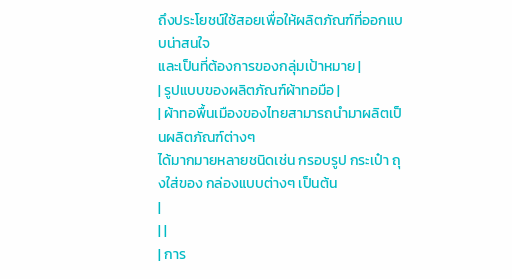ถึงประโยชน์ใช้สอยเพื่อให้ผลิตภัณฑ์ที่ออกแบบน่าสนใจ
และเป็นที่ต้องการของกลุ่มเป้าหมาย |
| รูปแบบของผลิตภัณฑ์ผ้าทอมือ |
| ผ้าทอพื้นเมืองของไทยสามารถนำมาผลิตเป็นผลิตภัณฑ์ต่างๆ
ได้มากมายหลายชนิดเช่น กรอบรูป กระเป๋า ถุงใส่ของ กล่องแบบต่างๆ เป็นต้น
|
| |
| การ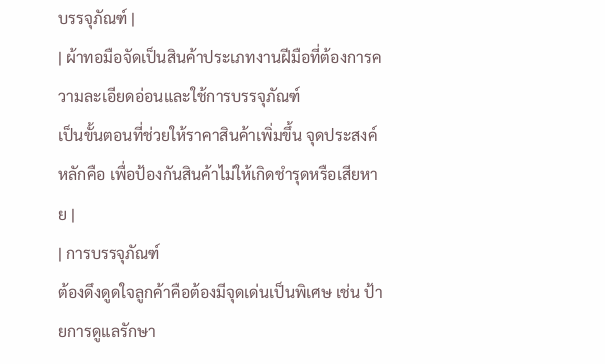บรรจุภัณฑ์ |
| ผ้าทอมือจัดเป็นสินค้าประเภทงานฝีมือที่ต้องการความละเอียดอ่อนและใช้การบรรจุภัณฑ์
เป็นขั้นตอนที่ช่วยให้ราคาสินค้าเพิ่มขึ้น จุดประสงค์หลักคือ เพื่อป้องกันสินค้าไม่ให้เกิดชำรุดหรือเสียหาย |
| การบรรจุภัณฑ์
ต้องดึงดูดใจลูกค้าคือต้องมีจุดเด่นเป็นพิเศษ เช่น ป้ายการดูแลรักษา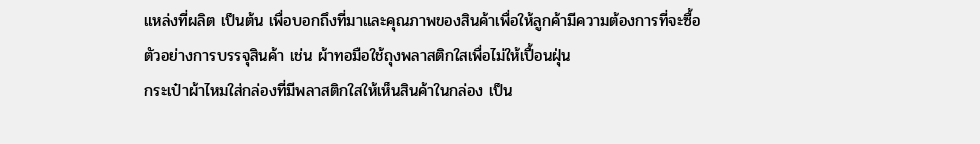แหล่งที่ผลิต เป็นต้น เพื่อบอกถึงที่มาและคุณภาพของสินค้าเพื่อให้ลูกค้ามีความต้องการที่จะซื้อ
ตัวอย่างการบรรจุสินค้า เช่น ผ้าทอมือใช้ถุงพลาสติกใสเพื่อไม่ให้เปื้อนฝุ่น
กระเป๋าผ้าไหมใส่กล่องที่มีพลาสติกใสให้เห็นสินค้าในกล่อง เป็น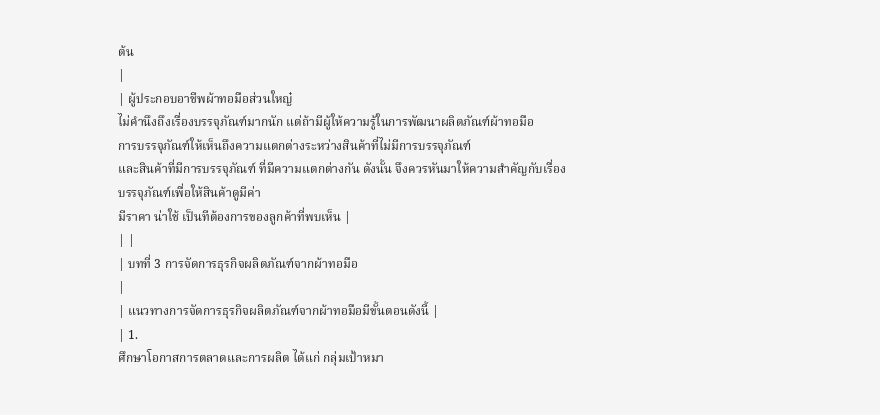ต้น
|
| ผู้ประกอบอาชีพผ้าทอมือส่วนใหญ๋
ไม่คำนึงถึงเรื่องบรรจุภัณฑ์มากนัก แต่ถ้ามีผู้ให้ความรู้ในการพัฒนาผลิตภัณฑ์ผ้าทอมือ
การบรรจุภัณฑ์ให้เห็นถึงความแตกต่างระหว่างสินค้าที่ไม่มีการบรรจุภัณฑ์
และสินค้าที่มีการบรรจุภัณฑ์ ที่มีความแตกต่างกัน ดังนั้น จึงควรหันมาให้ความสำคัญกับเรื่องบรรจุภัณฑ์เพื่อให้สินค้าดูมีค่า
มีราคา น่าใช้ เป็นทีต้องการของลูกค้าที่พบเห็น |
| |
| บทที่ 3 การจัดการธุรกิจผลิตภัณฑ์จากผ้าทอมือ
|
| แนวทางการจัดการธุรกิจผลิตภัณฑ์จากผ้าทอมือมีขั้นตอนดังนี้ |
| 1.
ศึกษาโอกาสการตลาดและการผลิต ได้แก่ กลุ่มเป้าหมา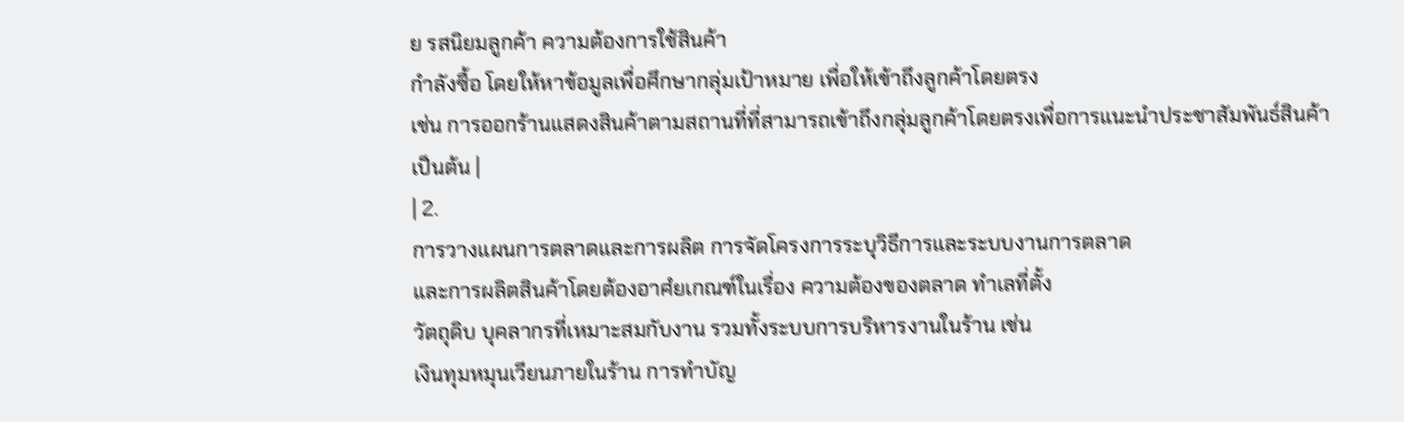ย รสนิยมลูกค้า ความต้องการใช้สินค้า
กำลังซื้อ โดยให้หาข้อมูลเพื่อศึกษากลุ่มเป้าหมาย เพื่อให้เข้าถึงลูกค้าโดยตรง
เช่น การออกร้านแสดงสินค้าตามสถานที่ที่สามารถเข้าถึงกลุ่มลูกค้าโดยตรงเพื่อการแนะนำประชาสัมพันธ์สินค้า
เป็นต้น |
| 2.
การวางแผนการตลาดและการผลิต การจัดโครงการระบุวิธีการและระบบงานการตลาด
และการผลิตสินค้าโดยต้องอาศํยเกณฑ์ในเรื่อง ความต้องของตลาด ทำเลที่ตั้ง
วัตถุดิบ บุคลากรที่เหมาะสมกับงาน รวมทั้งระบบการบริหารงานในร้าน เช่น
เงินทุมหมุนเวียนภายในร้าน การทำบัญ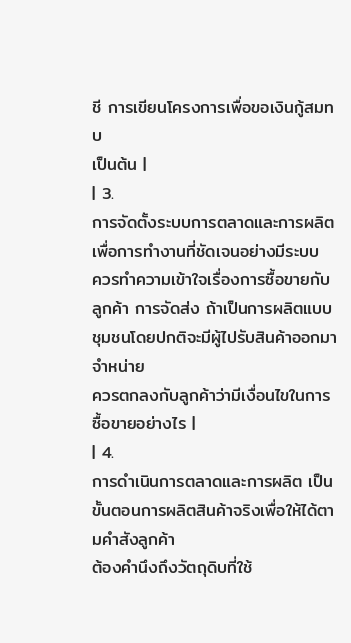ชี การเขียนโครงการเพื่อขอเงินกู้สมทบ
เป็นต้น |
| 3.
การจัดตั้งระบบการตลาดและการผลิต เพื่อการทำงานที่ชัดเจนอย่างมีระบบ
ควรทำความเข้าใจเรื่องการซื้อขายกับลูกค้า การจัดส่ง ถ้าเป็นการผลิตแบบชุมชนโดยปกติจะมีผู้ไปรับสินค้าออกมาจำหน่าย
ควรตกลงกับลูกค้าว่ามีเงื่อนไขในการซื้อขายอย่างไร |
| 4.
การดำเนินการตลาดและการผลิต เป็นขั้นตอนการผลิตสินค้าจริงเพื่อให้ได้ตามคำสังลูกค้า
ต้องคำนึงถึงวัตถุดิบที่ใช้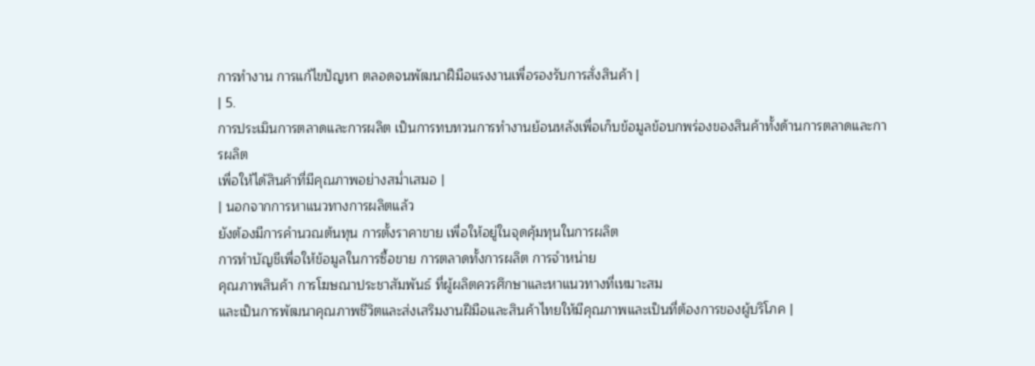การทำงาน การแก้ไขปัญหา ตลอดจนพัฒนาฝีมือแรงงานเพื่อรองรับการสั่งสินค้า |
| 5.
การประเมินการตลาดและการผลิต เป็นการทบทวนการทำงานย้อนหลังเพื่อเก็บข้อมูลข้อบกพร่องของสินค้าทั้งด้านการตลาดและการผลิต
เพื่อให้ได้สินค้าที่มีคุณภาพอย่างสม่ำเสมอ |
| นอกจากการหาแนวทางการผลิตแล้ว
ยังต้องมีการคำนวณต้นทุน การตั้งราคาขาย เพื่อให้อยู่ในจุดคุ้มทุนในการผลิต
การทำบัญชีเพื่อให้ข้อมูลในการซื้อขาย การตลาดทั้งการผลิต การจำหน่าย
คุณภาพสินค้า การโฆษณาประชาสัมพันธ์ ที่ผู้ผลิตควรศึกษาและหาแนวทางที่เหมาะสม
และเป็นการพัฒนาคุณภาพชีวิตและส่งเสริมงานฝีมือและสินค้าไทยให้มีคุณภาพและเป็นที่ต้องการของผู้บริโภค |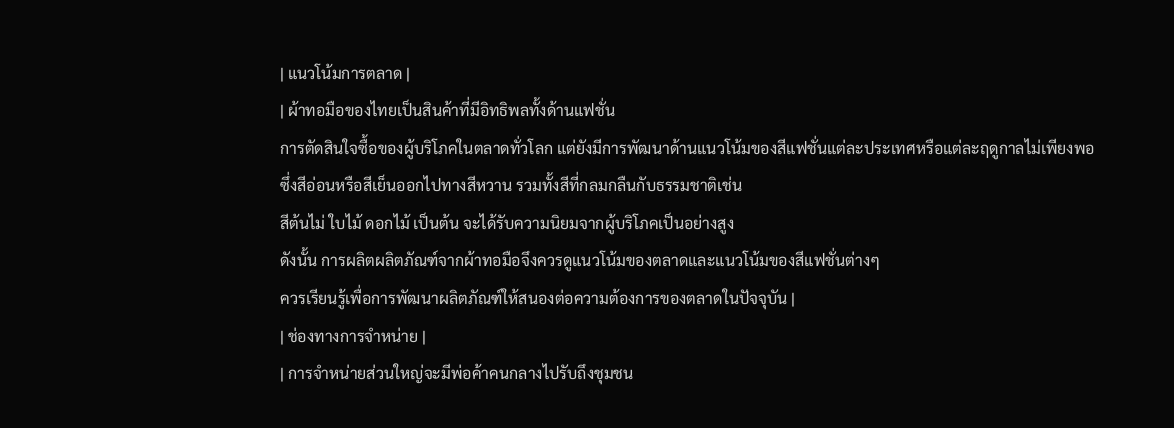| แนวโน้มการตลาด |
| ผ้าทอมือของไทยเป็นสินค้าที่มีอิทธิพลทั้งด้านแฟชั่น
การตัดสินใจซื้อของผู้บริโภคในตลาดทั่วโลก แต่ยังมีการพัฒนาด้านแนวโน้มของสีแฟชั่นแต่ละประเทศหรือแต่ละฤดูกาลไม่เพียงพอ
ซึ่งสีอ่อนหรือสีเย็นออกไปทางสีหวาน รวมทั้งสีที่กลมกลืนกับธรรมชาติเช่น
สีต้นไม่ ใบไม้ ดอกไม้ เป็นต้น จะได้รับความนิยมจากผู้บริโภคเป็นอย่างสูง
ดังนั้น การผลิตผลิตภัณฑ์จากผ้าทอมือจึงควรดูแนวโน้มของตลาดและแนวโน้มของสีแฟชั่นต่างๆ
ควรเรียนรู้เพื่อการพัฒนาผลิตภัณฑ์ให้สนองต่อความต้องการของตลาดในปัจจุบัน |
| ช่องทางการจำหน่าย |
| การจำหน่ายส่วนใหญ่จะมีพ่อค้าคนกลางไปรับถึงชุมชน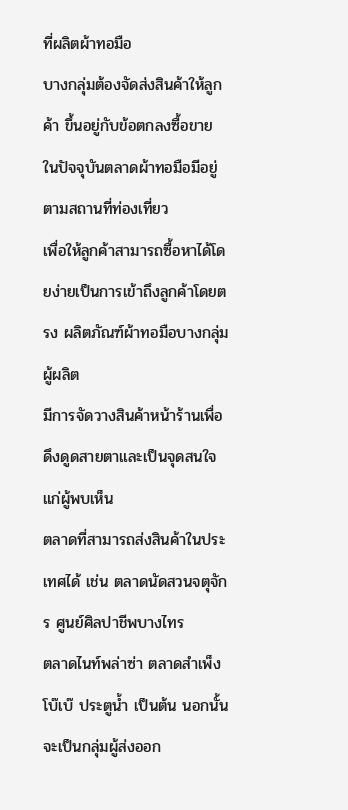ที่ผลิตผ้าทอมือ
บางกลุ่มต้องจัดส่งสินค้าให้ลูกค้า ขึ้นอยู่กับข้อตกลงซื้อขาย ในปัจจุบันตลาดผ้าทอมือมีอยู่ตามสถานที่ท่องเที่ยว
เพื่อให้ลูกค้าสามารถซื้อหาได้โดยง่ายเป็นการเข้าถึงลูกค้าโดยตรง ผลิตภัณฑ์ผ้าทอมือบางกลุ่มผู้ผลิต
มีการจัดวางสินค้าหน้าร้านเพื่อดึงดูดสายตาและเป็นจุดสนใจแก่ผู้พบเห็น
ตลาดที่สามารถส่งสินค้าในประเทศได้ เช่น ตลาดนัดสวนจตุจักร ศูนย์ศิลปาชีพบางไทร
ตลาดไนท์พล่าซ่า ตลาดสำเพ็ง โบ๊เบ๊ ประตูน้ำ เป็นต้น นอกนั้นจะเป็นกลุ่มผู้ส่งออก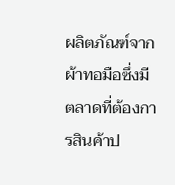ผลิตภัณฑ์จากผ้าทอมือซึ่งมีตลาดที่ต้องการสินค้าป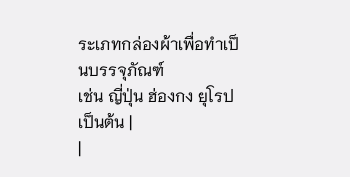ระเภทกล่องผ้าเพื่อทำเป็นบรรจุภัณฑ์
เช่น ญี่ปุ่น ฮ่องกง ยุโรป เป็นต้น |
|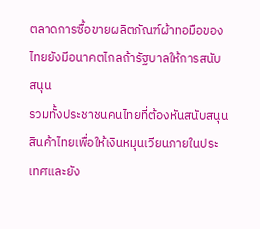ตลาดการซื้อขายผลิตภัณฑ์ผ้าทอมือของไทยยังมีอนาคตไกลถ้ารัฐบาลให้การสนับสนุน
รวมทั้งประชาชนคนไทยที่ต้องหันสนับสนุนสินค้าไทยเพื่อให้เงินหมุนเวียนภายในประเทศและยัง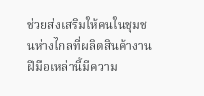ช่วยส่งเสริมให้คนในชุมชนห่างไกลที่ผลิตสินค้างานฝีมือเหล่านี้มีความ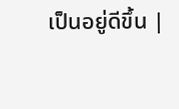เป็นอยู่ดีขึ้น |